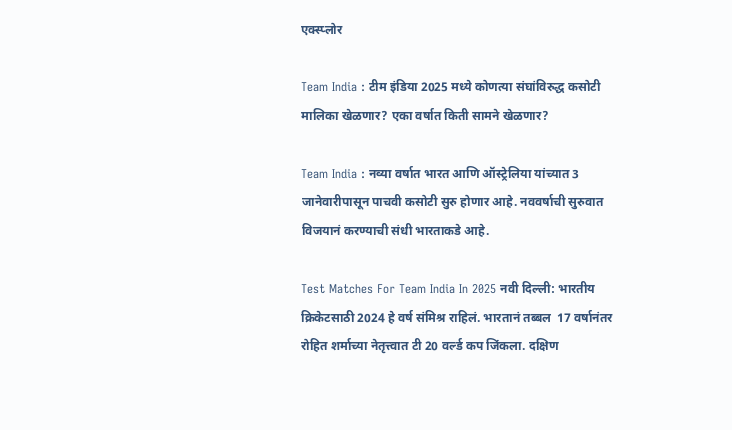एक्स्प्लोर

Team India : टीम इंडिया 2025 मध्ये कोणत्या संघांविरुद्ध कसोटी मालिका खेळणार? एका वर्षात किती सामने खेळणार?

Team India : नव्या वर्षात भारत आणि ऑस्ट्रेलिया यांच्यात 3 जानेवारीपासून पाचवी कसोटी सुरु होणार आहे. नववर्षाची सुरुवात विजयानं करण्याची संधी भारताकडे आहे.

Test Matches For Team India In 2025 नवी दिल्ली: भारतीय क्रिकेटसाठी 2024 हे वर्ष संमिश्र राहिलं. भारतानं तब्बल  17 वर्षानंतर रोहित शर्माच्या नेतृत्त्वात टी 20 वर्ल्ड कप जिंकला. दक्षिण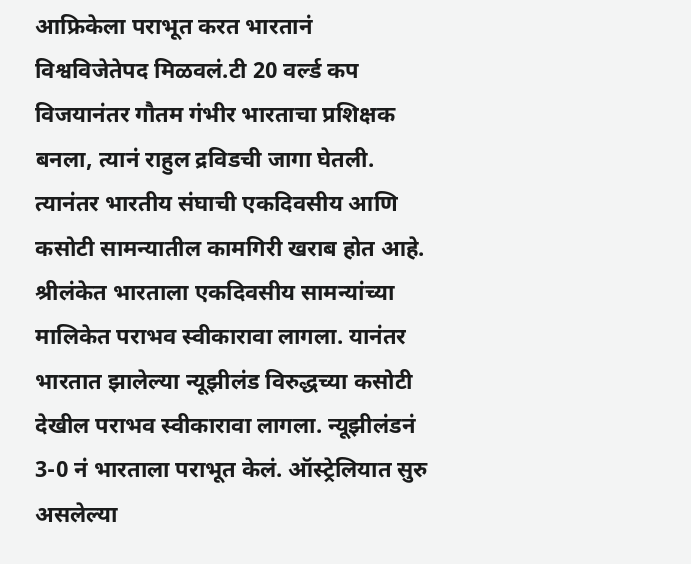आफ्रिकेला पराभूत करत भारतानं विश्वविजेतेपद मिळवलं.टी 20 वर्ल्ड कप विजयानंतर गौतम गंभीर भारताचा प्रशिक्षक बनला, त्यानं राहुल द्रविडची जागा घेतली. त्यानंतर भारतीय संघाची एकदिवसीय आणि कसोटी सामन्यातील कामगिरी खराब होत आहे. श्रीलंकेत भारताला एकदिवसीय सामन्यांच्या मालिकेत पराभव स्वीकारावा लागला. यानंतर भारतात झालेल्या न्यूझीलंड विरुद्धच्या कसोटी देखील पराभव स्वीकारावा लागला. न्यूझीलंडनं 3-0 नं भारताला पराभूत केलं. ऑस्ट्रेलियात सुरु असलेल्या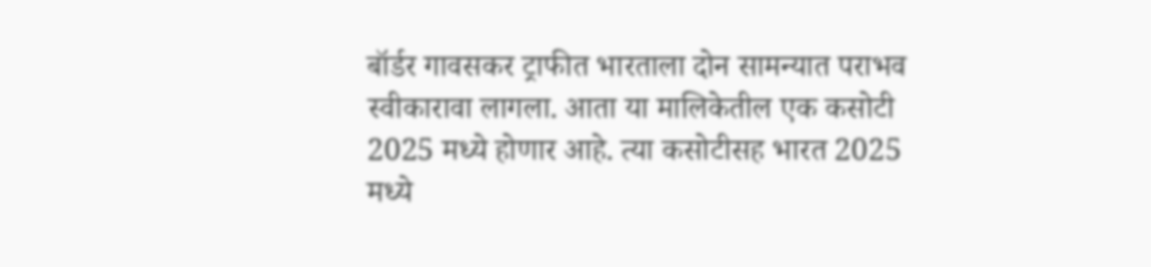बॉर्डर गावसकर ट्राफीत भारताला दोन सामन्यात पराभव स्वीकारावा लागला. आता या मालिकेतील एक कसोटी 2025 मध्ये होणार आहे. त्या कसोटीसह भारत 2025 मध्ये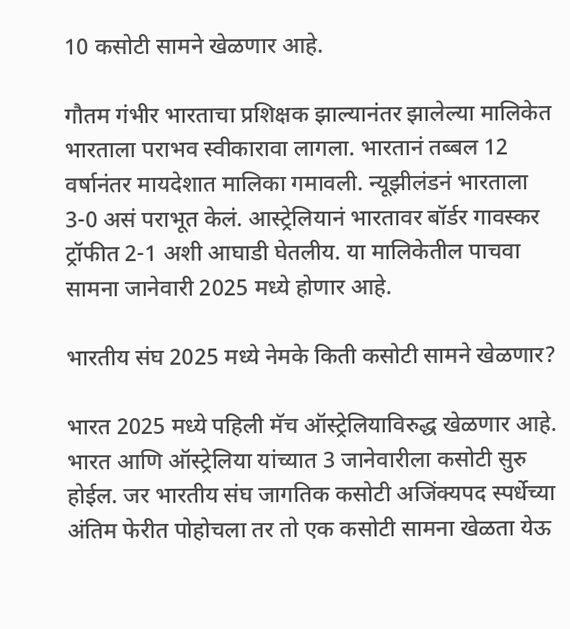10 कसोटी सामने खेळणार आहे.

गौतम गंभीर भारताचा प्रशिक्षक झाल्यानंतर झालेल्या मालिकेत भारताला पराभव स्वीकारावा लागला. भारतानं तब्बल 12 वर्षानंतर मायदेशात मालिका गमावली. न्यूझीलंडनं भारताला 3-0 असं पराभूत केलं. आस्ट्रेलियानं भारतावर बॉर्डर गावस्कर ट्रॉफीत 2-1 अशी आघाडी घेतलीय. या मालिकेतील पाचवा सामना जानेवारी 2025 मध्ये होणार आहे.

भारतीय संघ 2025 मध्ये नेमके किती कसोटी सामने खेळणार?

भारत 2025 मध्ये पहिली मॅच ऑस्ट्रेलियाविरुद्ध खेळणार आहे. भारत आणि ऑस्ट्रेलिया यांच्यात 3 जानेवारीला कसोटी सुरु  होईल. जर भारतीय संघ जागतिक कसोटी अजिंक्यपद स्पर्धेच्या अंतिम फेरीत पोहोचला तर तो एक कसोटी सामना खेळता येऊ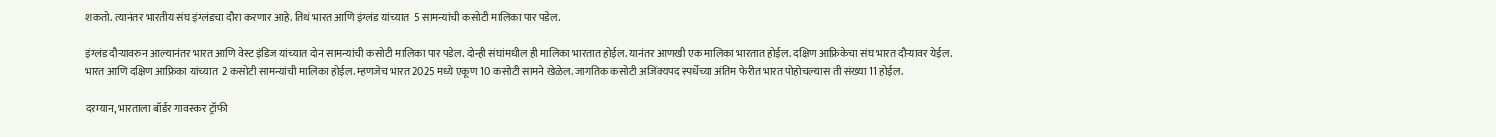शकतो. त्यानंतर भारतीय संघ इंग्लंडचा दौरा करणार आहे. तिथं भारत आणि इंग्लंड यांच्यात  5 सामन्यांची कसोटी मालिका पार पडेल.

इंग्लंड दौऱ्यावरुन आल्यानंतर भारत आणि वेस्ट इंडिज यांच्यात दोन सामन्यांची कसोटी मालिका पार पडेल. दोन्ही संघांमधील ही मालिका भारतात होईल. यानंतर आणखी एक मालिका भारतात होईल. दक्षिण आफ्रिकेचा संघ भारत दौऱ्यावर येईल. भारत आणि दक्षिण आफ्रिका यांच्यात  2 कसोटी सामन्यांची मालिका होईल. म्हणजेच भारत 2025 मध्ये एकूण 10 कसोटी सामने खेळेल. जागतिक कसोटी अजिंक्यपद स्पर्धेच्या अंतिम फेरीत भारत पोहोचल्यास ती संख्या 11 होईल.

दरम्यान, भारताला बॉर्डर गावस्कर ट्रॉफी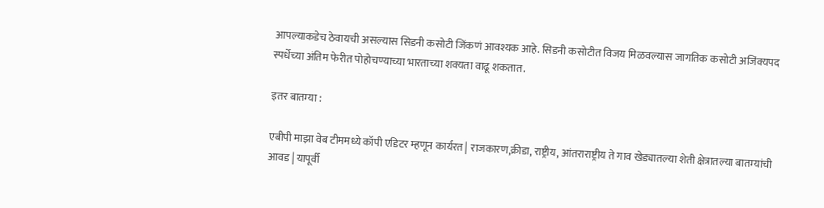आपल्याकडेच ठेवायची असल्यास सिडनी कसोटी जिंकणं आवश्यक आहे. सिडनी कसोटीत विजय मिळवल्यास जागतिक कसोटी अजिंक्यपद स्पर्धेच्या अंतिम फेरीत पोहोचण्याच्या भारताच्या शक्यता वाढू शकतात.

इतर बातम्या :

एबीपी माझा वेब टीममध्ये कॉपी एडिटर म्हणून कार्यरत | राजकारण,क्रीडा, राष्ट्रीय, आंतराराष्ट्रीय ते गाव खेड्यातल्या शेती क्षेत्रातल्या बातम्यांची आवड | यापूर्वी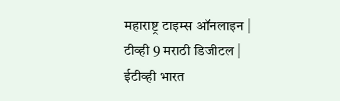महाराष्ट्र टाइम्स ऑनलाइन | टीव्ही 9 मराठी डिजीटल | ईटीव्ही भारत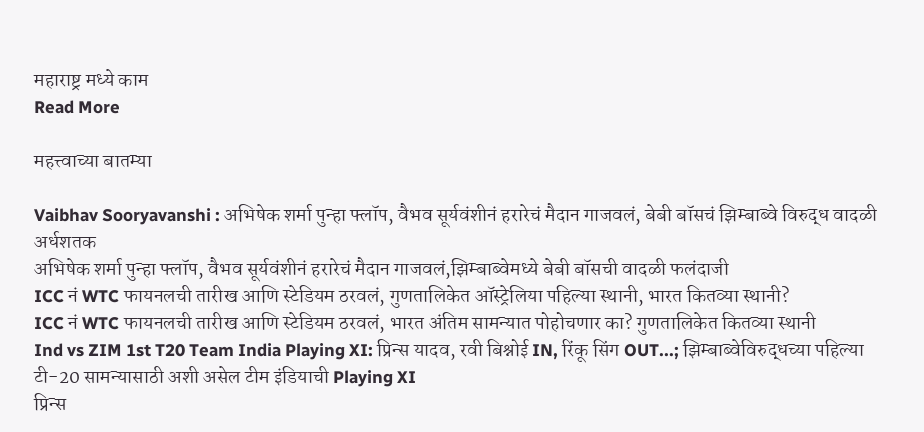महाराष्ट्र मध्ये काम
Read More

महत्त्वाच्या बातम्या

Vaibhav Sooryavanshi : अभिषेक शर्मा पुन्हा फ्लॉप, वैभव सूर्यवंशीनं हरारेचं मैदान गाजवलं, बेबी बॉसचं झिम्बाब्वे विरुद्ध वादळी अर्धशतक
अभिषेक शर्मा पुन्हा फ्लॉप, वैभव सूर्यवंशीनं हरारेचं मैदान गाजवलं,झिम्बाब्वेमध्ये बेबी बॉसची वादळी फलंदाजी
ICC नं WTC फायनलची तारीख आणि स्टेडियम ठरवलं, गुणतालिकेत ऑस्ट्रेलिया पहिल्या स्थानी, भारत कितव्या स्थानी?
ICC नं WTC फायनलची तारीख आणि स्टेडियम ठरवलं, भारत अंतिम सामन्यात पोहोचणार का? गुणतालिकेत कितव्या स्थानी
Ind vs ZIM 1st T20 Team India Playing XI: प्रिन्स यादव, रवी बिश्नोई IN, रिंकू सिंग OUT...; झिम्बाब्वेविरुद्धच्या पहिल्या टी-20 सामन्यासाठी अशी असेल टीम इंडियाची Playing XI
प्रिन्स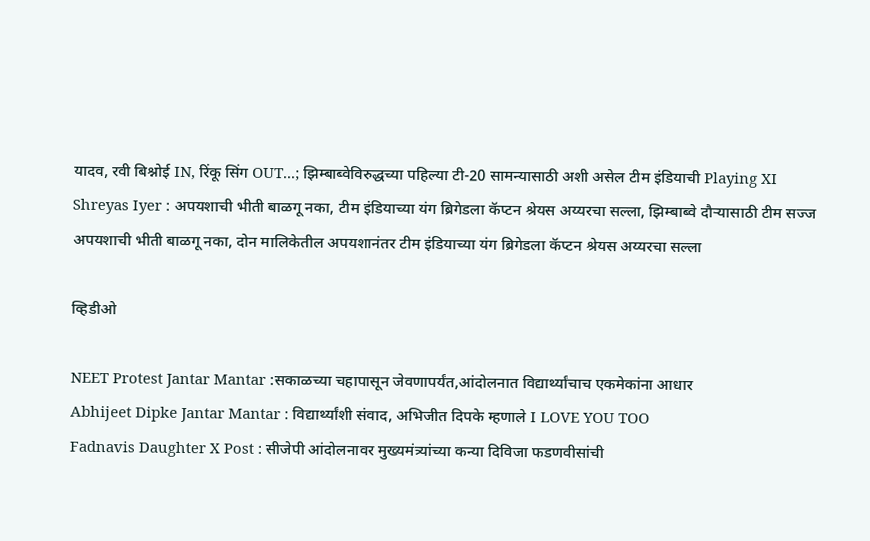यादव, रवी बिश्नोई IN, रिंकू सिंग OUT...; झिम्बाब्वेविरुद्धच्या पहिल्या टी-20 सामन्यासाठी अशी असेल टीम इंडियाची Playing XI
Shreyas Iyer : अपयशाची भीती बाळगू नका, टीम इंडियाच्या यंग ब्रिगेडला कॅप्टन श्रेयस अय्यरचा सल्ला, झिम्बाब्वे दौऱ्यासाठी टीम सज्ज
अपयशाची भीती बाळगू नका, दोन मालिकेतील अपयशानंतर टीम इंडियाच्या यंग ब्रिगेडला कॅप्टन श्रेयस अय्यरचा सल्ला

व्हिडीओ

NEET Protest Jantar Mantar :सकाळच्या चहापासून जेवणापर्यंत,आंदोलनात विद्यार्थ्यांचाच एकमेकांना आधार
Abhijeet Dipke Jantar Mantar : विद्यार्थ्यांशी संवाद, अभिजीत दिपके म्हणाले I LOVE YOU TOO
Fadnavis Daughter X Post : सीजेपी आंदोलनावर मुख्यमंत्र्यांच्या कन्या दिविजा फडणवीसांची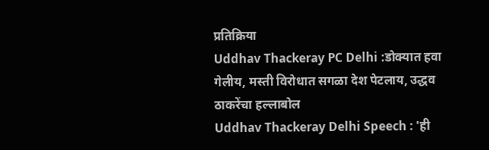प्रतिक्रिया
Uddhav Thackeray PC Delhi :डोक्यात हवा गेलीय, मस्ती विरोधात सगळा देश पेटलाय, उद्धव ठाकरेंचा हल्लाबोल
Uddhav Thackeray Delhi Speech : 'ही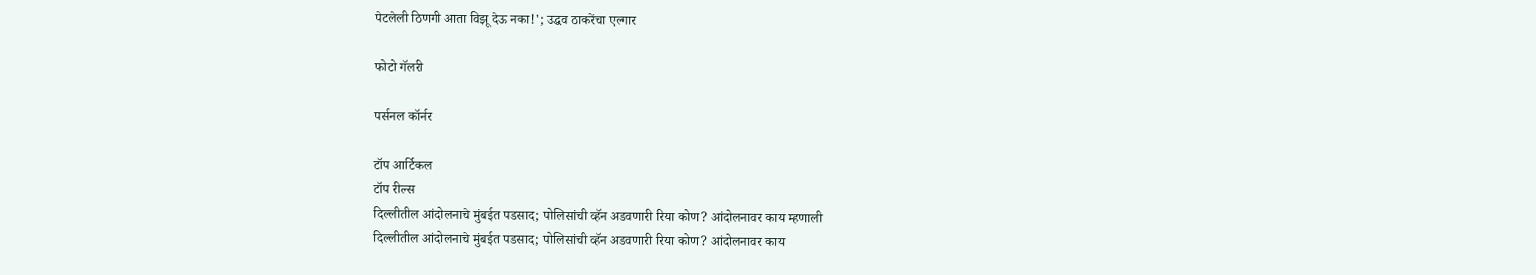पेटलेली ठिणगी आता विझू देऊ नका!'; उद्धव ठाकरेंचा एल्गार

फोटो गॅलरी

पर्सनल कॉर्नर

टॉप आर्टिकल
टॉप रील्स
दिल्लीतील आंदोलनाचे मुंबईत पडसाद; पोलिसांची व्हॅन अडवणारी रिया कोण? आंदोलनावर काय म्हणाली
दिल्लीतील आंदोलनाचे मुंबईत पडसाद; पोलिसांची व्हॅन अडवणारी रिया कोण? आंदोलनावर काय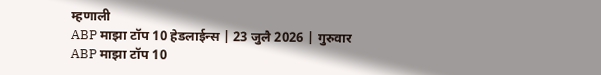म्हणाली
ABP माझा टॉप 10 हेडलाईन्स | 23 जुलै 2026 | गुरुवार
ABP माझा टॉप 10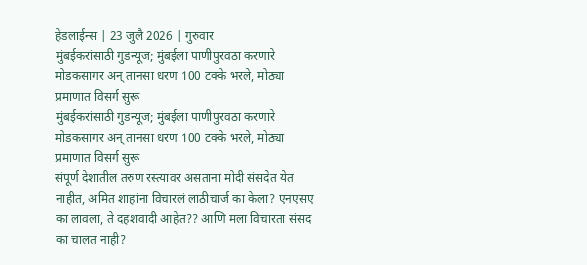हेडलाईन्स | 23 जुलै 2026 | गुरुवार
मुंबईकरांसाठी गुडन्यूज; मुंबईला पाणीपुरवठा करणारे मोडकसागर अन् तानसा धरण 100 टक्के भरले, मोठ्या प्रमाणात विसर्ग सुरू
मुंबईकरांसाठी गुडन्यूज; मुंबईला पाणीपुरवठा करणारे मोडकसागर अन् तानसा धरण 100 टक्के भरले, मोठ्या प्रमाणात विसर्ग सुरू
संपूर्ण देशातील तरुण रस्त्यावर असताना मोदी संसदेत येत नाहीत, अमित शाहांना विचारलं लाठीचार्ज का केला? एनएसए का लावला, ते दहशवादी आहेत?? आणि मला विचारता संसद का चालत नाही?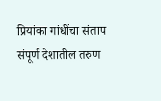प्रियांका गांधींचा संताप
संपूर्ण देशातील तरुण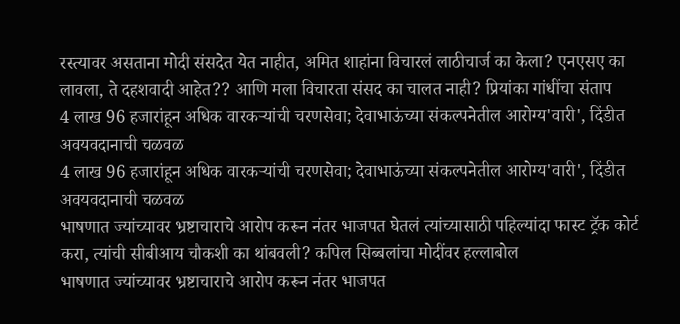रस्त्यावर असताना मोदी संसदेत येत नाहीत, अमित शाहांना विचारलं लाठीचार्ज का केला? एनएसए का लावला, ते दहशवादी आहेत?? आणि मला विचारता संसद का चालत नाही? प्रियांका गांधींचा संताप
4 लाख 96 हजारांहून अधिक वारकऱ्यांची चरणसेवा; देवाभाऊंच्या संकल्पनेतील आरोग्य'वारी', दिंडीत अवयवदानाची चळवळ
4 लाख 96 हजारांहून अधिक वारकऱ्यांची चरणसेवा; देवाभाऊंच्या संकल्पनेतील आरोग्य'वारी', दिंडीत अवयवदानाची चळवळ
भाषणात ज्यांच्यावर भ्रष्टाचाराचे आरोप करून नंतर भाजपत घेतलं त्यांच्यासाठी पहिल्यांदा फास्ट ट्रॅक कोर्ट करा, त्यांची सीबीआय चौकशी का थांबवली? कपिल सिब्बलांचा मोदींवर हल्लाबोल
भाषणात ज्यांच्यावर भ्रष्टाचाराचे आरोप करून नंतर भाजपत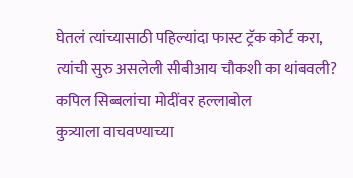घेतलं त्यांच्यासाठी पहिल्यांदा फास्ट ट्रॅक कोर्ट करा, त्यांची सुरु असलेली सीबीआय चौकशी का थांबवली? कपिल सिब्बलांचा मोदींवर हल्लाबोल
कुत्र्याला वाचवण्याच्या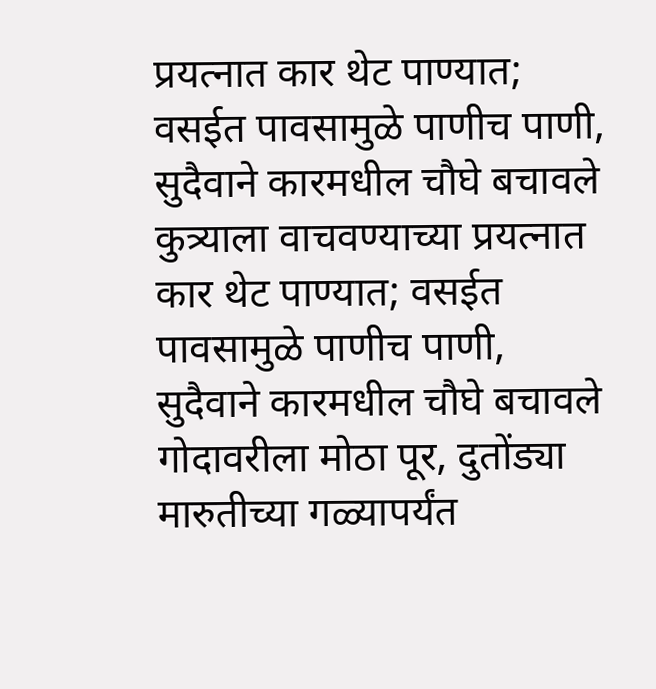प्रयत्नात कार थेट पाण्यात; वसईत पावसामुळे पाणीच पाणी, सुदैवाने कारमधील चौघे बचावले
कुत्र्याला वाचवण्याच्या प्रयत्नात कार थेट पाण्यात; वसईत पावसामुळे पाणीच पाणी, सुदैवाने कारमधील चौघे बचावले
गोदावरीला मोठा पूर, दुतोंड्या मारुतीच्या गळ्यापर्यंत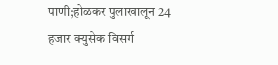पाणी;होळकर पुलाखालून 24 हजार क्युसेक विसर्ग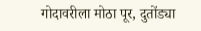गोदावरीला मोठा पूर, दुतोंड्या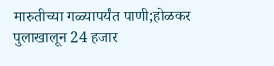मारुतीच्या गळ्यापर्यंत पाणी;होळकर पुलाखालून 24 हजार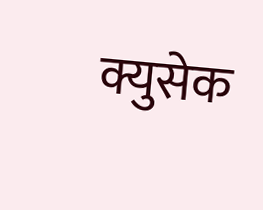क्युसेक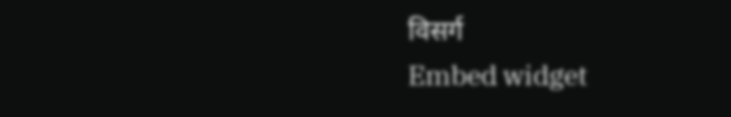विसर्ग
Embed widget